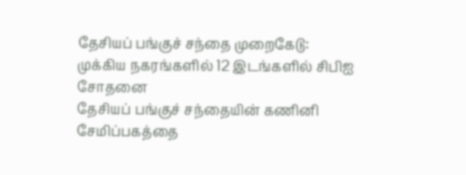தேசியப் பங்குச் சந்தை முறைகேடு: முக்கிய நகரங்களில் 12 இடங்களில் சிபிஐ சோதனை
தேசியப் பங்குச் சந்தையின் கணினி சேமிப்பகத்தை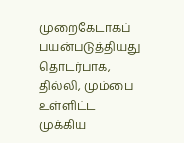முறைகேடாகப் பயன்படுத்தியது தொடர்பாக, தில்லி, மும்பை உள்ளிட்ட முக்கிய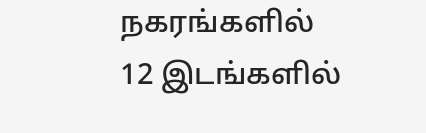நகரங்களில் 12 இடங்களில்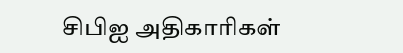சிபிஐ அதிகாரிகள்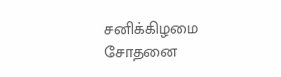சனிக்கிழமை சோதனை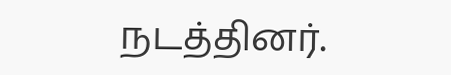நடத்தினர்.